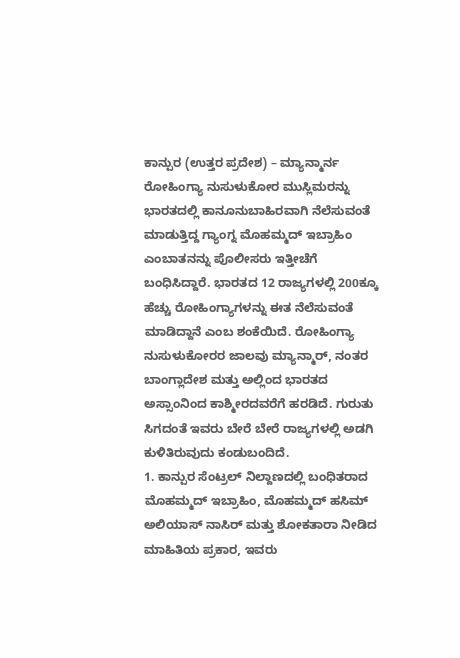ಕಾನ್ಪುರ (ಉತ್ತರ ಪ್ರದೇಶ) – ಮ್ಯಾನ್ಮಾರ್ನ ರೋಹಿಂಗ್ಯಾ ನುಸುಳುಕೋರ ಮುಸ್ಲಿಮರನ್ನು ಭಾರತದಲ್ಲಿ ಕಾನೂನುಬಾಹಿರವಾಗಿ ನೆಲೆಸುವಂತೆ ಮಾಡುತ್ತಿದ್ದ ಗ್ಯಾಂಗ್ನ ಮೊಹಮ್ಮದ್ ಇಬ್ರಾಹಿಂ ಎಂಬಾತನನ್ನು ಪೊಲೀಸರು ಇತ್ತೀಚೆಗೆ ಬಂಧಿಸಿದ್ದಾರೆ. ಭಾರತದ 12 ರಾಜ್ಯಗಳಲ್ಲಿ 200ಕ್ಕೂ ಹೆಚ್ಚು ರೋಹಿಂಗ್ಯಾಗಳನ್ನು ಈತ ನೆಲೆಸುವಂತೆ ಮಾಡಿದ್ದಾನೆ ಎಂಬ ಶಂಕೆಯಿದೆ. ರೋಹಿಂಗ್ಯಾ ನುಸುಳುಕೋರರ ಜಾಲವು ಮ್ಯಾನ್ಮಾರ್, ನಂತರ ಬಾಂಗ್ಲಾದೇಶ ಮತ್ತು ಅಲ್ಲಿಂದ ಭಾರತದ ಅಸ್ಸಾಂನಿಂದ ಕಾಶ್ಮೀರದವರೆಗೆ ಹರಡಿದೆ. ಗುರುತು ಸಿಗದಂತೆ ಇವರು ಬೇರೆ ಬೇರೆ ರಾಜ್ಯಗಳಲ್ಲಿ ಅಡಗಿ ಕುಳಿತಿರುವುದು ಕಂಡುಬಂದಿದೆ.
1. ಕಾನ್ಪುರ ಸೆಂಟ್ರಲ್ ನಿಲ್ದಾಣದಲ್ಲಿ ಬಂಧಿತರಾದ ಮೊಹಮ್ಮದ್ ಇಬ್ರಾಹಿಂ, ಮೊಹಮ್ಮದ್ ಹಸಿಮ್ ಅಲಿಯಾಸ್ ನಾಸಿರ್ ಮತ್ತು ಶೋಕತಾರಾ ನೀಡಿದ ಮಾಹಿತಿಯ ಪ್ರಕಾರ, ಇವರು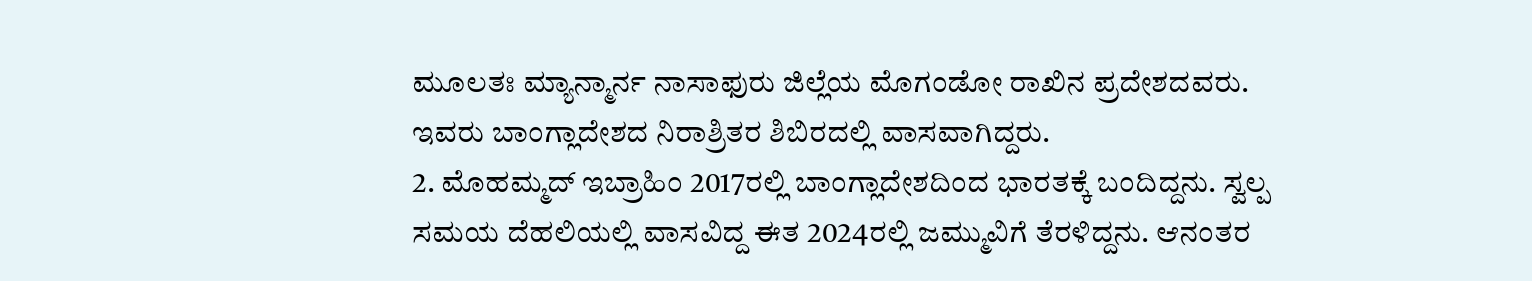ಮೂಲತಃ ಮ್ಯಾನ್ಮಾರ್ನ ನಾಸಾಫುರು ಜಿಲ್ಲೆಯ ಮೊಗಂಡೋ ರಾಖಿನ ಪ್ರದೇಶದವರು. ಇವರು ಬಾಂಗ್ಲಾದೇಶದ ನಿರಾಶ್ರಿತರ ಶಿಬಿರದಲ್ಲಿ ವಾಸವಾಗಿದ್ದರು.
2. ಮೊಹಮ್ಮದ್ ಇಬ್ರಾಹಿಂ 2017ರಲ್ಲಿ ಬಾಂಗ್ಲಾದೇಶದಿಂದ ಭಾರತಕ್ಕೆ ಬಂದಿದ್ದನು. ಸ್ವಲ್ಪ ಸಮಯ ದೆಹಲಿಯಲ್ಲಿ ವಾಸವಿದ್ದ ಈತ 2024ರಲ್ಲಿ ಜಮ್ಮುವಿಗೆ ತೆರಳಿದ್ದನು. ಆನಂತರ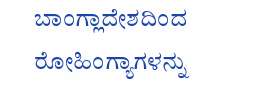ಬಾಂಗ್ಲಾದೇಶದಿಂದ ರೋಹಿಂಗ್ಯಾಗಳನ್ನು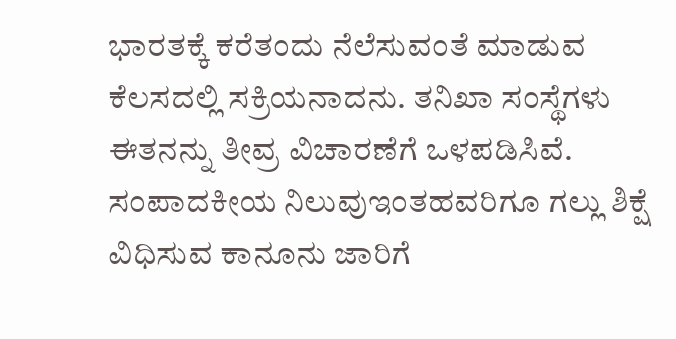ಭಾರತಕ್ಕೆ ಕರೆತಂದು ನೆಲೆಸುವಂತೆ ಮಾಡುವ ಕೆಲಸದಲ್ಲಿ ಸಕ್ರಿಯನಾದನು. ತನಿಖಾ ಸಂಸ್ಥೆಗಳು ಈತನನ್ನು ತೀವ್ರ ವಿಚಾರಣೆಗೆ ಒಳಪಡಿಸಿವೆ.
ಸಂಪಾದಕೀಯ ನಿಲುವುಇಂತಹವರಿಗೂ ಗಲ್ಲು ಶಿಕ್ಷೆ ವಿಧಿಸುವ ಕಾನೂನು ಜಾರಿಗೆ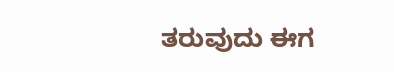ತರುವುದು ಈಗ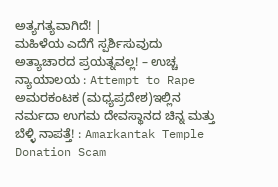ಅತ್ಯಗತ್ಯವಾಗಿದೆ! |
ಮಹಿಳೆಯ ಎದೆಗೆ ಸ್ಪರ್ಶಿಸುವುದು ಅತ್ಯಾಚಾರದ ಪ್ರಯತ್ನವಲ್ಲ! – ಉಚ್ಚ ನ್ಯಾಯಾಲಯ : Attempt to Rape
ಅಮರಕಂಟಕ (ಮಧ್ಯಪ್ರದೇಶ)ಇಲ್ಲಿನ ನರ್ಮದಾ ಉಗಮ ದೇವಸ್ಥಾನದ ಚಿನ್ನ ಮತ್ತು ಬೆಳ್ಳಿ ನಾಪತ್ತೆ! : Amarkantak Temple Donation Scam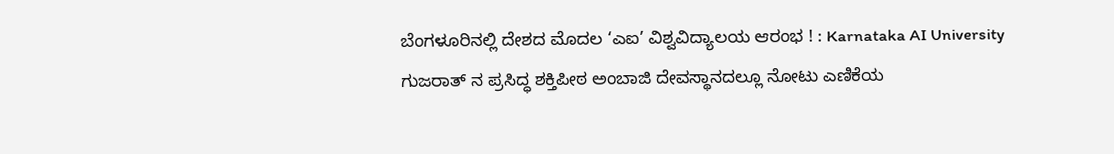ಬೆಂಗಳೂರಿನಲ್ಲಿ ದೇಶದ ಮೊದಲ ‘ಎಐ’ ವಿಶ್ವವಿದ್ಯಾಲಯ ಆರಂಭ ! : Karnataka AI University
ಗುಜರಾತ್ ನ ಪ್ರಸಿದ್ಧ ಶಕ್ತಿಪೀಠ ಅಂಬಾಜಿ ದೇವಸ್ಥಾನದಲ್ಲೂ ನೋಟು ಎಣಿಕೆಯ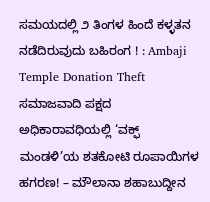ಸಮಯದಲ್ಲಿ ೨ ತಿಂಗಳ ಹಿಂದೆ ಕಳ್ಳತನ ನಡೆದಿರುವುದು ಬಹಿರಂಗ ! : Ambaji Temple Donation Theft
ಸಮಾಜವಾದಿ ಪಕ್ಷದ ಅಧಿಕಾರಾವಧಿಯಲ್ಲಿ ‘ವಕ್ಫ್ ಮಂಡಳಿ’ಯ ಶತಕೋಟಿ ರೂಪಾಯಿಗಳ ಹಗರಣ! – ಮೌಲಾನಾ ಶಹಾಬುದ್ದೀನ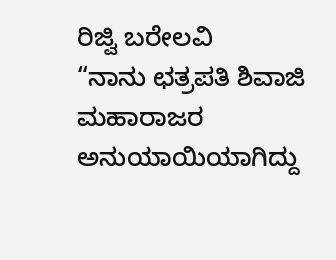ರಿಜ್ವಿ ಬರೇಲವಿ
“ನಾನು ಛತ್ರಪತಿ ಶಿವಾಜಿ ಮಹಾರಾಜರ ಅನುಯಾಯಿಯಾಗಿದ್ದು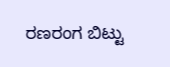ರಣರಂಗ ಬಿಟ್ಟು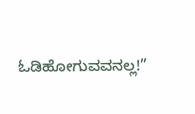ಓಡಿಹೋಗುವವನಲ್ಲ!”